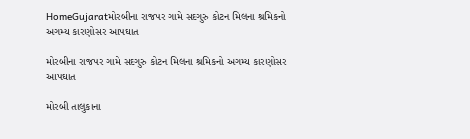HomeGujaratમોરબીના રાજપર ગામે સદગુરુ કોટન મિલના શ્રમિકનો અગમ્ય કારણોસર આપઘાત

મોરબીના રાજપર ગામે સદગુરુ કોટન મિલના શ્રમિકનો અગમ્ય કારણોસર આપઘાત

મોરબી તાલુકાના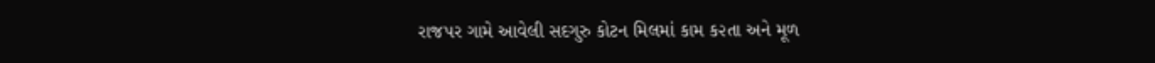રાજપર ગામે આવેલી સદગુરુ કોટન મિલમાં કામ ક૨તા અને મૂળ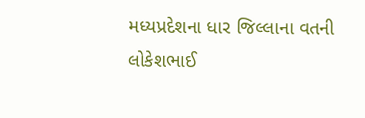મધ્યપ્રદેશના ધાર જિલ્લાના વતની લોકેશભાઈ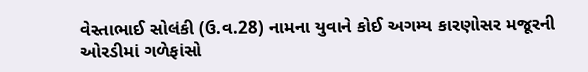વેસ્તાભાઈ સોલંકી (ઉ.વ.28) નામના યુવાને કોઈ અગમ્ય કારણોસર મજૂરની ઓરડીમાં ગળેફાંસો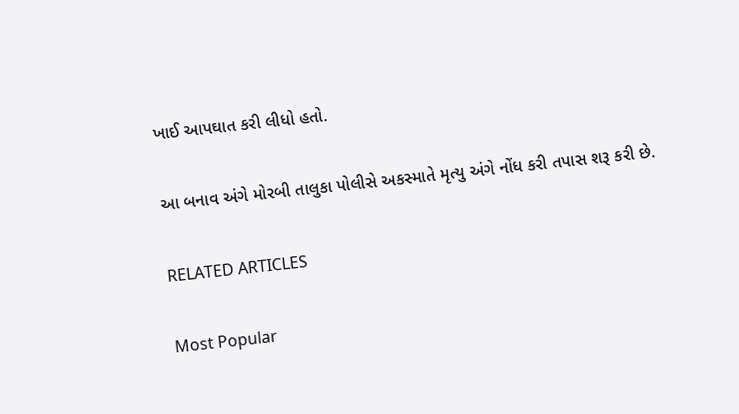ખાઈ આપઘાત કરી લીધો હતો.

આ બનાવ અંગે મોરબી તાલુકા પોલીસે અકસ્માતે મૃત્યુ અંગે નોંધ કરી તપાસ શરૂ કરી છે.

RELATED ARTICLES

Most Popular